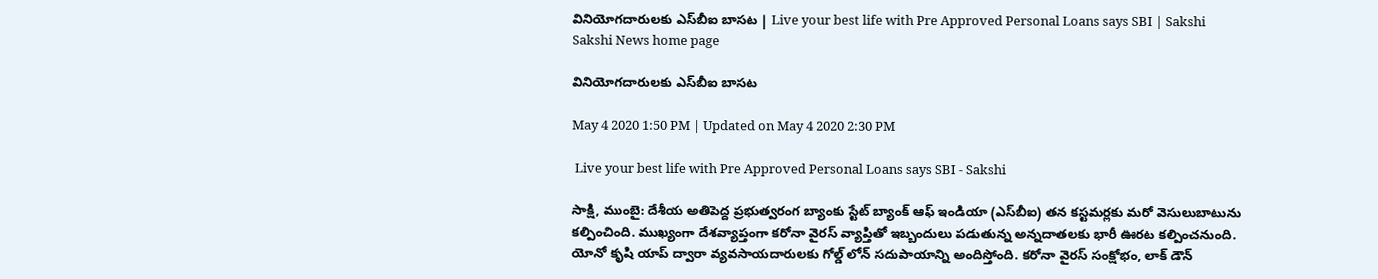వినియోగదారులకు ఎస్‌బీఐ బాసట | Live your best life with Pre Approved Personal Loans says SBI | Sakshi
Sakshi News home page

వినియోగదారులకు ఎస్‌బీఐ బాసట

May 4 2020 1:50 PM | Updated on May 4 2020 2:30 PM

 Live your best life with Pre Approved Personal Loans says SBI - Sakshi

సాక్షి, ముంబై: దేశీయ అతిపెద్ద ప్రభుత్వరంగ బ్యాంకు స్టేట్ బ్యాంక్ ఆఫ్ ఇండియా (ఎస్‌బీఐ) తన కస్టమర్లకు మరో వెసులుబాటును కల్పించింది. ముఖ్యంగా దేశవ్యాప్తంగా కరోనా వైరస్ వ్యాప్తితో ఇబ్బందులు పడుతున్న అన్నదాతలకు భారీ ఊరట కల్పించనుంది. యోనో కృషి యాప్ ద్వారా వ్యవసాయదారులకు గోల్డ్ లోన్ సదుపాయాన్ని అందిస్తోంది. కరోనా వైరస్ సంక్షోభం, లాక్ డౌన్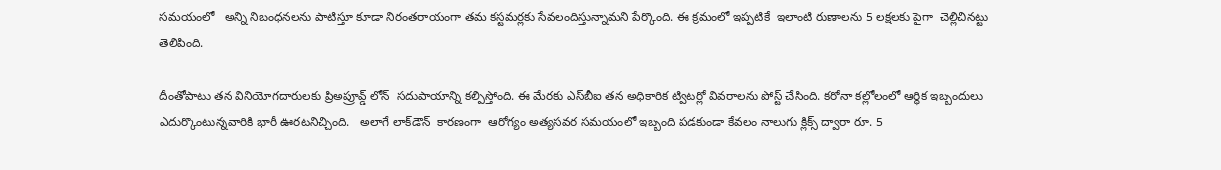సమయంలో   అన్ని నిబంధనలను పాటిస్తూ కూడా నిరంతరాయంగా తమ కస్టమర్లకు సేవలందిస్తున్నామని పేర్కొంది. ఈ క్రమంలో ఇప్పటికే  ఇలాంటి రుణాలను 5 లక్షలకు పైగా  చెల్లిచినట్టు తెలిపింది.

దీంతోపాటు తన వినియోగదారులకు ప్రిఅప్రూవ్డ్ లోన్‌  సదుపాయాన్ని కల్పిస్తోంది. ఈ మేరకు ఎస్‌బీఐ తన అధికారిక ట్విటర్లో వివరాలను పోస్ట్ చేసింది. కరోనా కల్లోలంలో ఆర్థిక ఇబ్బందులు ఎదుర్కొంటున్నవారికి భారీ ఊరటనిచ్చింది.   అలాగే లాక్‌డౌన్‌  కారణంగా  ఆరోగ్యం అత్యసవర సమయంలో ఇబ్బంది పడకుండా కేవలం నాలుగు క్లిక్స్ ద్వారా రూ. 5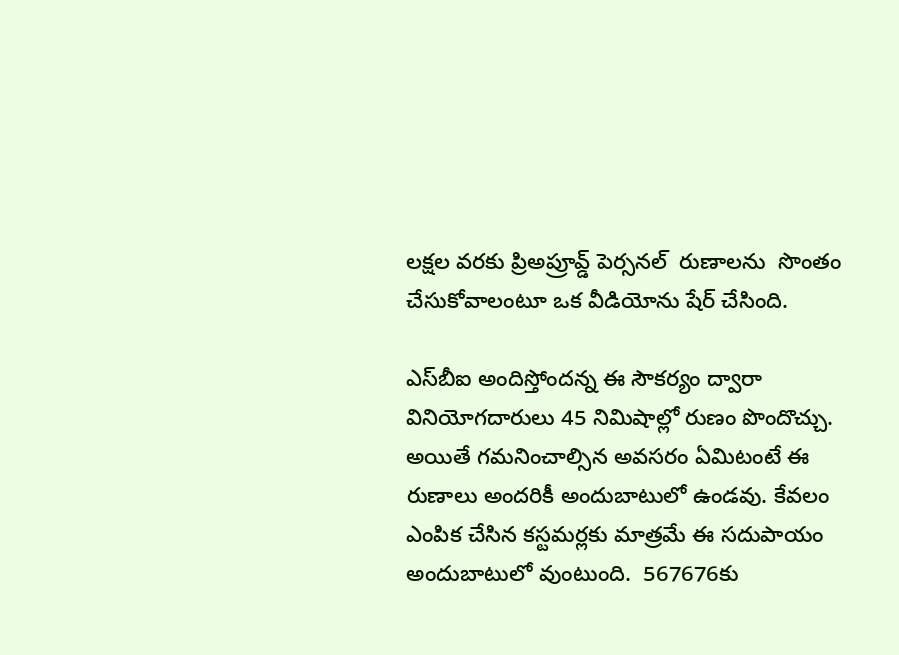లక్షల వరకు ప్రిఅప్రూవ్డ్ పెర్సనల్  రుణాలను  సొంతం చేసుకోవాలంటూ ఒక వీడియోను షేర్ చేసింది.

ఎస్‌బీఐ అందిస్తోందన్న ఈ సౌకర్యం ద్వారా  వినియోగదారులు 45 నిమిషాల్లో రుణం పొందొచ్చు. అయితే గమనించాల్సిన అవసరం ఏమిటంటే ఈ రుణాలు అందరికీ అందుబాటులో ఉండవు. కేవలం ఎంపిక చేసిన కస్టమర్లకు మాత్రమే ఈ సదుపాయం అందుబాటులో వుంటుంది.  567676కు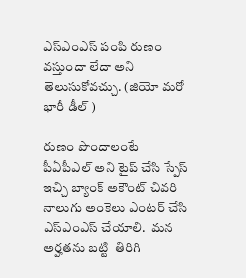ఎస్ఎంఎస్ పంపి రుణం వస్తుందా లేదా అని  తెలుసుకోవచ్చు. (జియో మరో భారీ డీల్ )

రుణం పొందాలంటే
పీఏపీఎల్ అని టైప్ చేసి స్పేస్ ఇచ్చి బ్యాంక్ అకౌంట్ చివరి నాలుగు అంకెలు ఎంటర్ చేసి  ఎస్ఎంఎస్ చేయాలి.  మన అర్హతను బట్టి  తిరిగి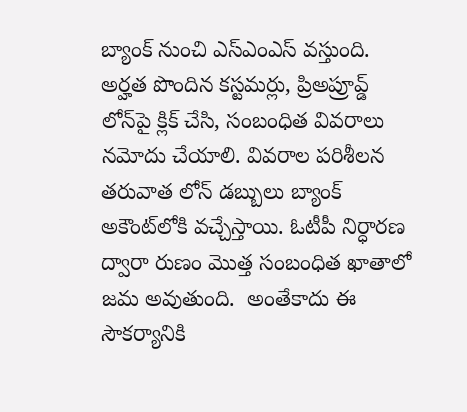బ్యాంక్ నుంచి ఎస్ఎంఎస్ వస్తుంది.  అర్హత పొందిన కస్టమర్లు, ప్రిఅప్రూవ్డ్ లోన్‌పై క్లిక్ చేసి, సంబంధిత వివరాలు నమోదు చేయాలి. వివరాల పరిశీలన తరువాత లోన్ డబ్బులు బ్యాంక్ అకౌంట్‌లోకి వచ్చేస్తాయి. ఓటీపీ నిర్ధారణ ద్వారా రుణం మొత్త సంబంధిత ఖాతాలో జమ అవుతుంది.  అంతేకాదు ఈ సౌకర్యానికి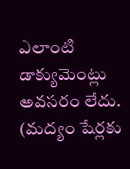ఎలాంటి డాక్యుమెంట్లు అవసరం లేదు.  (మద్యం షేర్లకు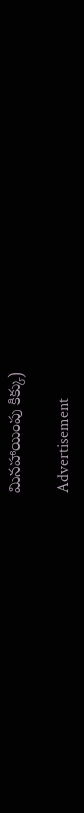మినహాయింపు కిక్కు)

Advertisement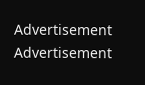Advertisement
Advertisement